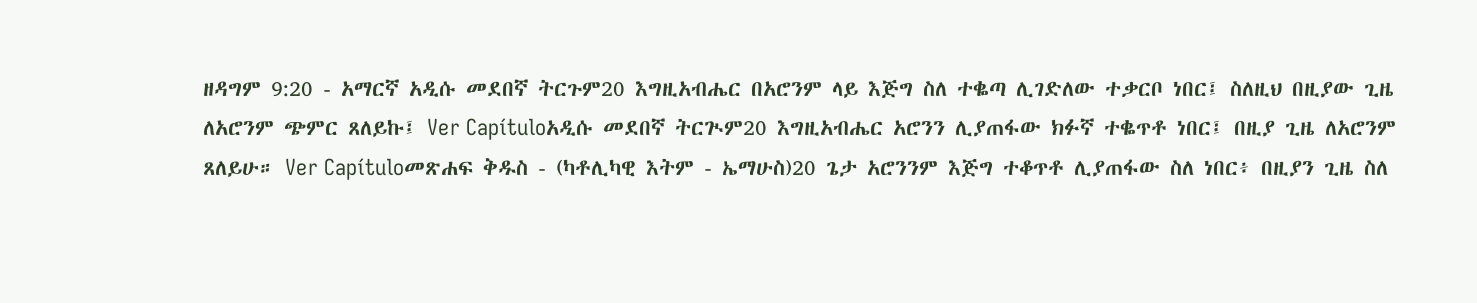ዘዳግም 9:20 - አማርኛ አዲሱ መደበኛ ትርጉም20 እግዚአብሔር በአሮንም ላይ እጅግ ስለ ተቈጣ ሊገድለው ተቃርቦ ነበር፤ ስለዚህ በዚያው ጊዜ ለአሮንም ጭምር ጸለይኩ፤ Ver Capítuloአዲሱ መደበኛ ትርጒም20 እግዚአብሔር አሮንን ሊያጠፋው ክፉኛ ተቈጥቶ ነበር፤ በዚያ ጊዜ ለአሮንም ጸለይሁ። Ver Capítuloመጽሐፍ ቅዱስ - (ካቶሊካዊ እትም - ኤማሁስ)20 ጌታ አሮንንም እጅግ ተቆጥቶ ሊያጠፋው ስለ ነበር፥ በዚያን ጊዜ ስለ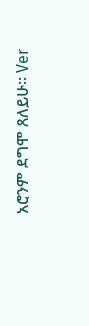አሮንም ደግሞ ጸለይሁ። Ver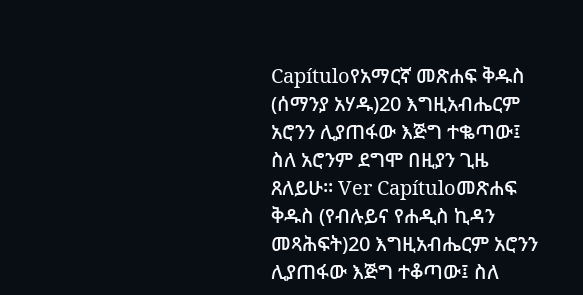Capítuloየአማርኛ መጽሐፍ ቅዱስ (ሰማንያ አሃዱ)20 እግዚአብሔርም አሮንን ሊያጠፋው እጅግ ተቈጣው፤ ስለ አሮንም ደግሞ በዚያን ጊዜ ጸለይሁ። Ver Capítuloመጽሐፍ ቅዱስ (የብሉይና የሐዲስ ኪዳን መጻሕፍት)20 እግዚአብሔርም አሮንን ሊያጠፋው እጅግ ተቆጣው፤ ስለ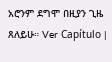አሮንም ደግሞ በዚያን ጊዜ ጸለይሁ። Ver Capítulo |